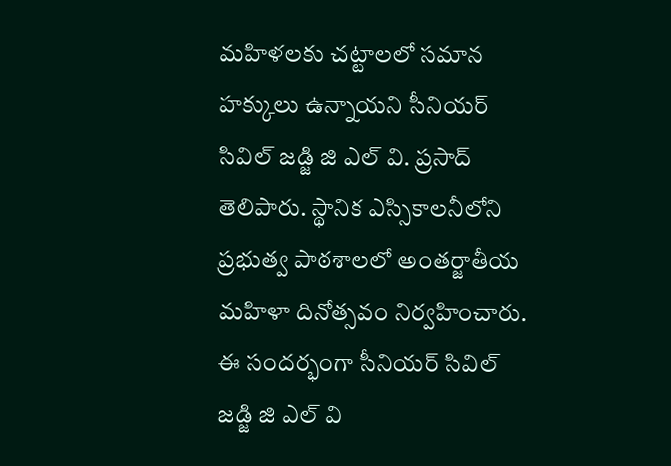మహిళలకు చట్టాలలో సమాన హక్కులు ఉన్నాయని సీనియర్ సివిల్ జడ్జి జి ఎల్ వి. ప్రసాద్ తెలిపారు. స్థానిక ఎస్సికాలనీలోని ప్రభుత్వ పాఠశాలలో అంతర్జాతీయ మహిళా దినోత్సవం నిర్వహించారు. ఈ సందర్భంగా సీనియర్ సివిల్ జడ్జి జి ఎల్ వి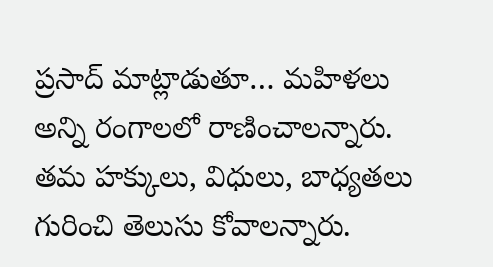ప్రసాద్ మాట్లాడుతూ… మహిళలు అన్ని రంగాలలో రాణించాలన్నారు. తమ హక్కులు, విధులు, బాధ్యతలు గురించి తెలుసు కోవాలన్నారు.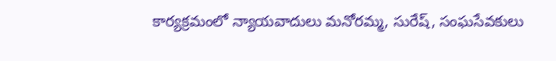కార్యక్రమంలో న్యాయవాదులు మనోరమ్మ, సురేష్, సంఘసేవకులు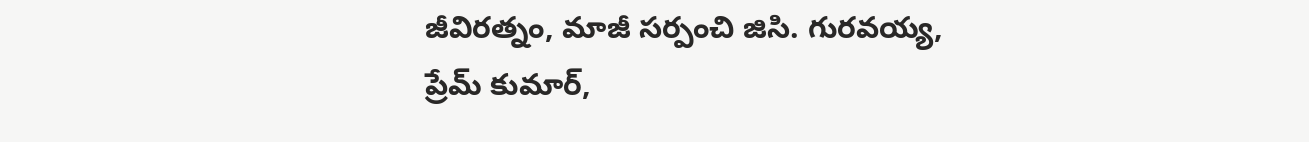జీవిరత్నం, మాజీ సర్పంచి జిసి. గురవయ్య, ప్రేమ్ కుమార్,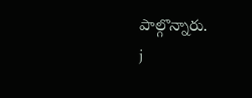పాల్గొన్నారు.
j